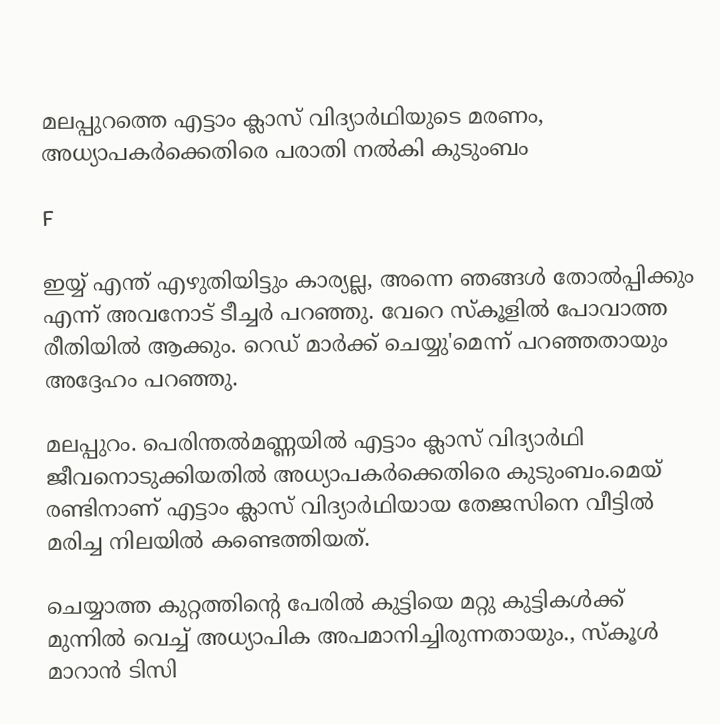മലപ്പുറത്തെ എട്ടാം ക്ലാസ് വിദ്യാര്‍ഥിയുടെ മരണം, അധ്യാപകര്‍ക്കെതിരെ പരാതി നല്‍കി കുടുംബം

F

ഇയ്യ് എന്ത് എഴുതിയിട്ടും കാര്യല്ല, അന്നെ ഞങ്ങള്‍ തോല്‍പ്പിക്കും എന്ന് അവനോട് ടീച്ചർ പറഞ്ഞു. വേറെ സ്കൂളില്‍ പോവാത്ത രീതിയില്‍ ആക്കും. റെഡ് മാർക്ക് ചെയ്യു'മെന്ന് പറഞ്ഞതായും അദ്ദേഹം പറഞ്ഞു.

മലപ്പുറം. പെരിന്തല്‍മണ്ണയില്‍ എട്ടാം ക്ലാസ് വിദ്യാർഥി ജീവനൊടുക്കിയതില്‍ അധ്യാപകർക്കെതിരെ കുടുംബം.മെയ് രണ്ടിനാണ് എട്ടാം ക്ലാസ് വിദ്യാർഥിയായ തേജസിനെ വീട്ടില്‍ മരിച്ച നിലയില്‍ കണ്ടെത്തിയത്.

ചെയ്യാത്ത കുറ്റത്തിന്റെ പേരില്‍ കുട്ടിയെ മറ്റു കുട്ടികള്‍ക്ക് മുന്നില്‍ വെച്ച്‌ അധ്യാപിക അപമാനിച്ചിരുന്നതായും., സ്കൂള്‍ മാറാൻ ടിസി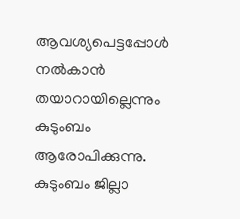ആവശ്യപെട്ടപ്പോള്‍ നല്‍കാൻ തയാറായില്ലെന്നും കുടുംബം ആരോപിക്കുന്നു. കുടുംബം ജില്ലാ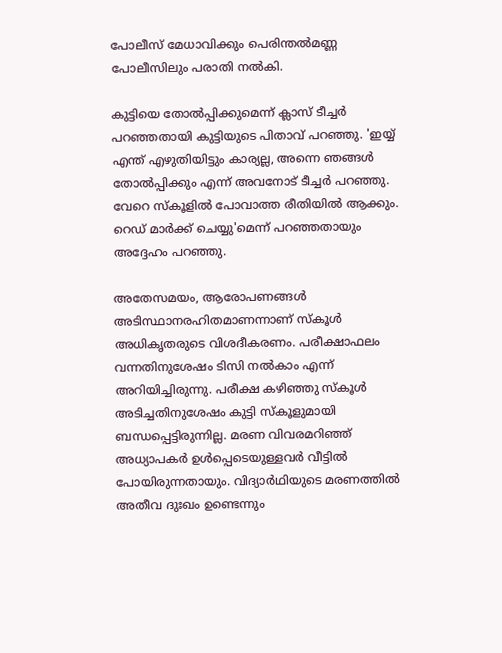പോലീസ് മേധാവിക്കും പെരിന്തല്‍മണ്ണ പോലീസിലും പരാതി നല്‍കി.

കുട്ടിയെ തോല്‍പ്പിക്കുമെന്ന് ക്ലാസ് ടീച്ചർ പറഞ്ഞതായി കുട്ടിയുടെ പിതാവ് പറഞ്ഞു. 'ഇയ്യ് എന്ത് എഴുതിയിട്ടും കാര്യല്ല, അന്നെ ഞങ്ങള്‍ തോല്‍പ്പിക്കും എന്ന് അവനോട് ടീച്ചർ പറഞ്ഞു. വേറെ സ്കൂളില്‍ പോവാത്ത രീതിയില്‍ ആക്കും. റെഡ് മാർക്ക് ചെയ്യു'മെന്ന് പറഞ്ഞതായും അദ്ദേഹം പറഞ്ഞു.

അതേസമയം, ആരോപണങ്ങള്‍ അടിസ്ഥാനരഹിതമാണന്നാണ് സ്കൂള്‍ അധികൃതരുടെ വിശദീകരണം. പരീക്ഷാഫലം വന്നതിനുശേഷം ടിസി നല്‍കാം എന്ന് അറിയിച്ചിരുന്നു. പരീക്ഷ കഴിഞ്ഞു സ്കൂള്‍ അടിച്ചതിനുശേഷം കുട്ടി സ്കൂളുമായി ബന്ധപ്പെട്ടിരുന്നില്ല. മരണ വിവരമറിഞ്ഞ് അധ്യാപകർ ഉള്‍പ്പെടെയുള്ളവർ വീട്ടില്‍ പോയിരുന്നതായും. വിദ്യാർഥിയുടെ മരണത്തില്‍ അതീവ ദുഃഖം ഉണ്ടെന്നും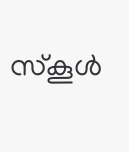സ്കൂള്‍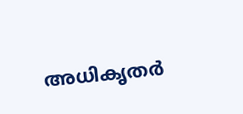അധികൃതർ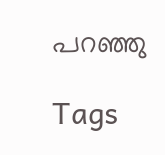പറഞ്ഞു

Tags